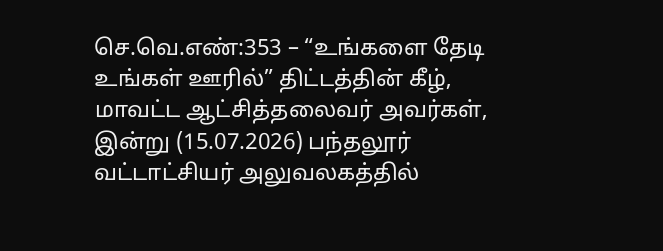செ.வெ.எண்:353 – “உங்களை தேடி உங்கள் ஊரில்” திட்டத்தின் கீழ், மாவட்ட ஆட்சித்தலைவர் அவர்கள், இன்று (15.07.2026) பந்தலூர் வட்டாட்சியர் அலுவலகத்தில்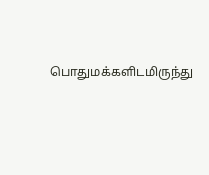பொதுமக்களிடமிருந்து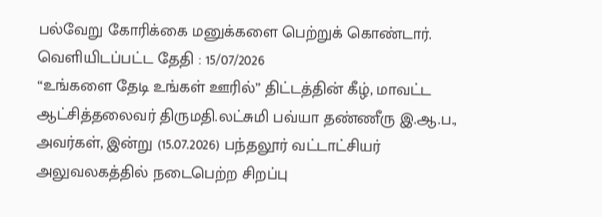பல்வேறு கோரிக்கை மனுக்களை பெற்றுக் கொண்டார்.
வெளியிடப்பட்ட தேதி : 15/07/2026
“உங்களை தேடி உங்கள் ஊரில்” திட்டத்தின் கீழ், மாவட்ட ஆட்சித்தலைவர் திருமதி.லட்சுமி பவ்யா தண்ணீரு இ.ஆ.ப., அவர்கள், இன்று (15.07.2026) பந்தலூர் வட்டாட்சியர் அலுவலகத்தில் நடைபெற்ற சிறப்பு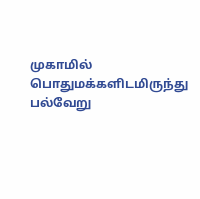முகாமில் பொதுமக்களிடமிருந்து பல்வேறு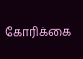கோரிக்கை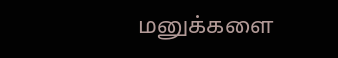மனுக்களை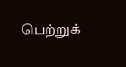பெற்றுக்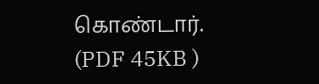கொண்டார். (PDF 45KB )